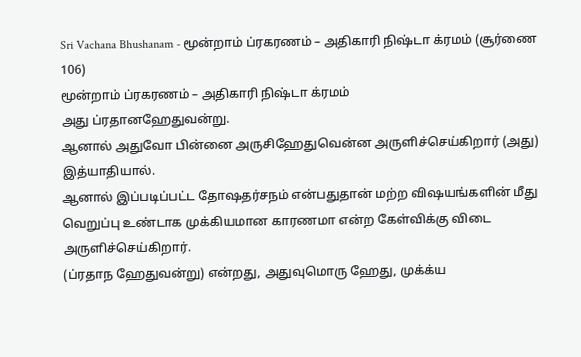Sri Vachana Bhushanam - மூன்றாம் ப்ரகரணம் – அதிகாரி நிஷ்டா க்ரமம் (சூர்ணை 106)
மூன்றாம் ப்ரகரணம் – அதிகாரி நிஷ்டா க்ரமம்
அது ப்ரதானஹேதுவன்று.
ஆனால் அதுவோ பின்னை அருசிஹேதுவென்ன அருளிச்செய்கிறார் (அது) இத்யாதியால்.
ஆனால் இப்படிப்பட்ட தோஷதர்சநம் என்பதுதான் மற்ற விஷயங்களின் மீது வெறுப்பு உண்டாக முக்கியமான காரணமா என்ற கேள்விக்கு விடை அருளிச்செய்கிறார்.
(ப்ரதாந ஹேதுவன்று) என்றது, அதுவுமொரு ஹேது, முக்க்ய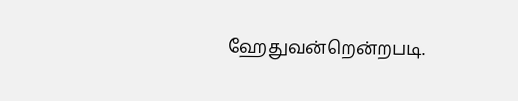ஹேதுவன்றென்றபடி.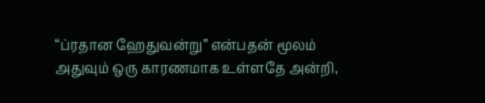“ப்ரதான ஹேதுவன்று” என்பதன் மூலம் அதுவும் ஒரு காரணமாக உள்ளதே அன்றி,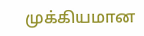முக்கியமான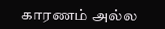காரணம் அல்ல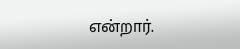என்றார்.